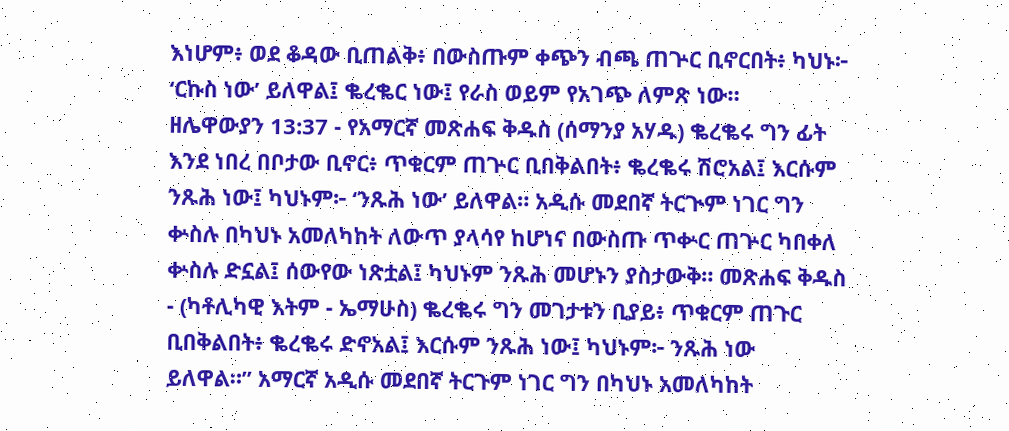እነሆም፥ ወደ ቆዳው ቢጠልቅ፥ በውስጡም ቀጭን ብጫ ጠጕር ቢኖርበት፥ ካህኑ፦ ‘ርኩስ ነው’ ይለዋል፤ ቈረቈር ነው፤ የራስ ወይም የአገጭ ለምጽ ነው።
ዘሌዋውያን 13:37 - የአማርኛ መጽሐፍ ቅዱስ (ሰማንያ አሃዱ) ቈረቈሩ ግን ፊት እንደ ነበረ በቦታው ቢኖር፥ ጥቁርም ጠጕር ቢበቅልበት፥ ቈረቈሩ ሽሮአል፤ እርሱም ንጹሕ ነው፤ ካህኑም፦ ‘ንጹሕ ነው’ ይለዋል። አዲሱ መደበኛ ትርጒም ነገር ግን ቍስሉ በካህኑ አመለካከት ለውጥ ያላሳየ ከሆነና በውስጡ ጥቍር ጠጕር ካበቀለ ቍስሉ ድኗል፤ ሰውየው ነጽቷል፤ ካህኑም ንጹሕ መሆኑን ያስታውቅ። መጽሐፍ ቅዱስ - (ካቶሊካዊ እትም - ኤማሁስ) ቈረቈሩ ግን መገታቱን ቢያይ፥ ጥቁርም ጠጉር ቢበቅልበት፥ ቈረቈሩ ድኖአል፤ እርሱም ንጹሕ ነው፤ ካህኑም፦ ንጹሕ ነው ይለዋል።” አማርኛ አዲሱ መደበኛ ትርጉም ነገር ግን በካህኑ አመለካከት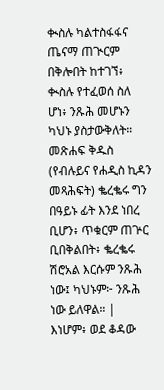ቊስሉ ካልተስፋፋና ጤናማ ጠጒርም በቅሎበት ከተገኘ፥ ቊስሉ የተፈወሰ ስለ ሆነ፥ ንጹሕ መሆኑን ካህኑ ያስታውቅለት። መጽሐፍ ቅዱስ (የብሉይና የሐዲስ ኪዳን መጻሕፍት) ቈረቈሩ ግን በዓይኑ ፊት እንደ ነበረ ቢሆን፥ ጥቁርም ጠጕር ቢበቅልበት፥ ቈረቈሩ ሽሮአል እርሱም ንጹሕ ነው፤ ካህኑም፦ ንጹሕ ነው ይለዋል። |
እነሆም፥ ወደ ቆዳው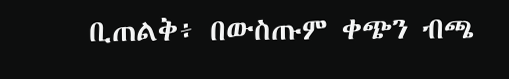ቢጠልቅ፥ በውስጡም ቀጭን ብጫ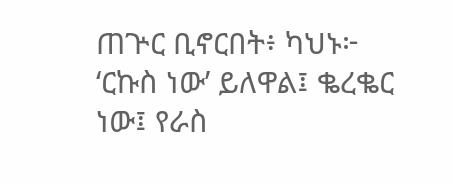ጠጕር ቢኖርበት፥ ካህኑ፦ ‘ርኩስ ነው’ ይለዋል፤ ቈረቈር ነው፤ የራስ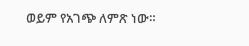ወይም የአገጭ ለምጽ ነው።